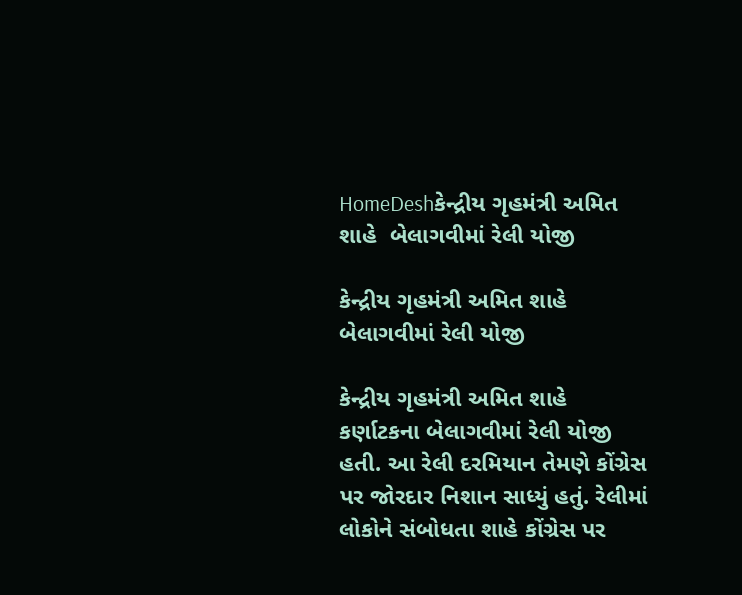HomeDeshકેન્દ્રીય ગૃહમંત્રી અમિત શાહે  બેલાગવીમાં રેલી યોજી

કેન્દ્રીય ગૃહમંત્રી અમિત શાહે  બેલાગવીમાં રેલી યોજી

કેન્દ્રીય ગૃહમંત્રી અમિત શાહે  કર્ણાટકના બેલાગવીમાં રેલી યોજી હતી. આ રેલી દરમિયાન તેમણે કોંગ્રેસ પર જોરદાર નિશાન સાધ્યું હતું. રેલીમાં લોકોને સંબોધતા શાહે કોંગ્રેસ પર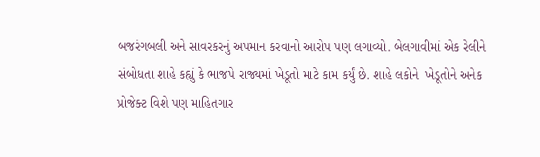બજરંગબલી અને સાવરકરનું અપમાન કરવાનો આરોપ પણ લગાવ્યો. બેલગાવીમાં એક રેલીને સંબોધતા શાહે કહ્યું કે ભાજપે રાજ્યમાં ખેડૂતો માટે કામ કર્યું છે. શાહે લકોને  ખેડૂતોને અનેક પ્રોજેક્ટ વિશે પણ માહિતગાર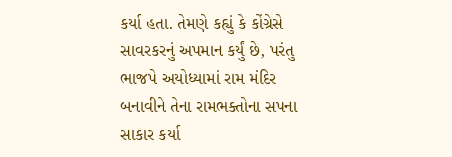કર્યા હતા. તેમણે કહ્યું કે કોંગ્રેસે સાવરકરનું અપમાન કર્યું છે, પરંતુ ભાજપે અયોધ્યામાં રામ મંદિર બનાવીને તેના રામભક્તોના સપના સાકાર કર્યા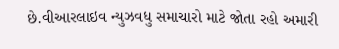છે.વીઆરલાઇવ ન્યુઝવધુ સમાચારો માટે જોતા રહો અમારી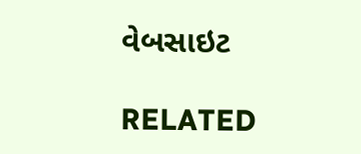વેબસાઇટ

RELATED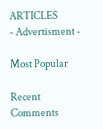ARTICLES
- Advertisment -

Most Popular

Recent Comments